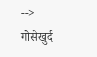-->
गोसेखुर्द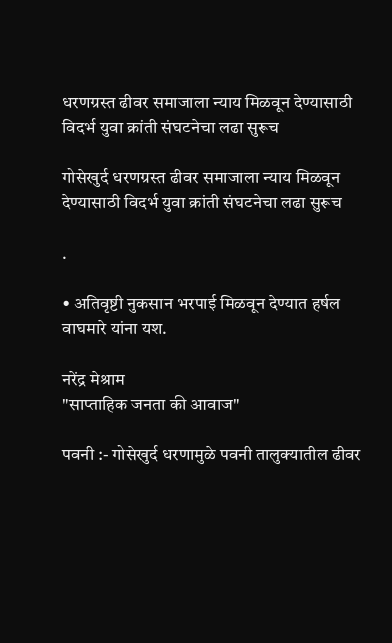धरणग्रस्त ढीवर समाजाला न्याय मिळवून देण्यासाठी विदर्भ युवा क्रांती संघटनेचा लढा सुरूच

गोसेखुर्द धरणग्रस्त ढीवर समाजाला न्याय मिळवून देण्यासाठी विदर्भ युवा क्रांती संघटनेचा लढा सुरूच

.

• अतिवृष्टी नुकसान भरपाई मिळवून देण्यात हर्षल वाघमारे यांना यश.

नरेंद्र मेश्राम
"साप्ताहिक जनता की आवाज"

पवनी :- गोसेखुर्द धरणामुळे पवनी तालुक्यातील ढीवर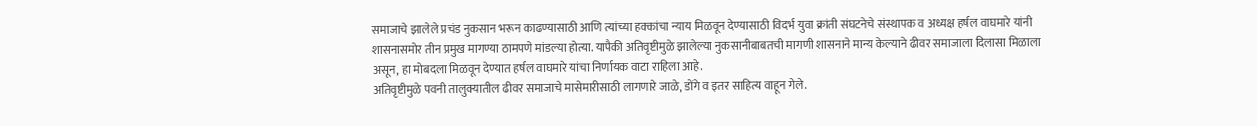समाजाचे झालेले प्रचंड नुकसान भरून काढण्यासाठी आणि त्यांच्या हक्कांचा न्याय मिळवून देण्यासाठी विदर्भ युवा क्रांती संघटनेचे संस्थापक व अध्यक्ष हर्षल वाघमारे यांनी शासनासमोर तीन प्रमुख मागण्या ठामपणे मांडल्या होत्या. यापैकी अतिवृष्टीमुळे झालेल्या नुकसानीबाबतची मागणी शासनाने मान्य केल्याने ढीवर समाजाला दिलासा मिळाला असून, हा मोबदला मिळवून देण्यात हर्षल वाघमारे यांचा निर्णायक वाटा राहिला आहे.
अतिवृष्टीमुळे पवनी तालुक्यातील ढीवर समाजाचे मासेमारीसाठी लागणारे जाळे, डोंगे व इतर साहित्य वाहून गेले.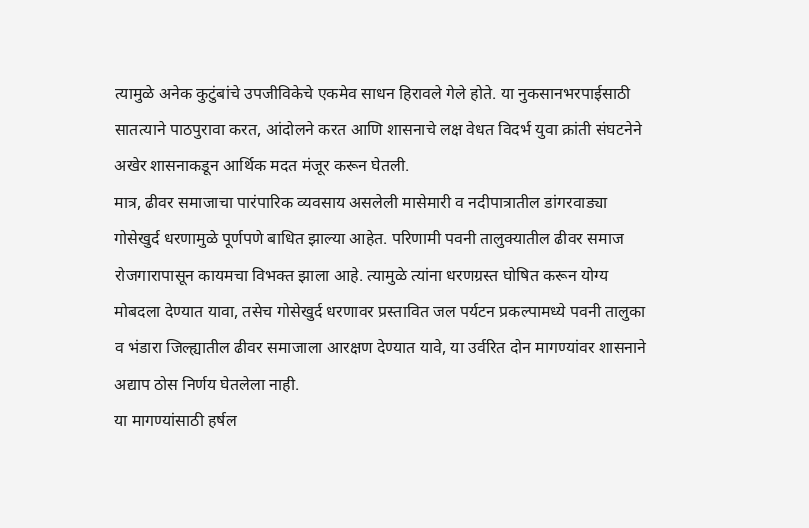त्यामुळे अनेक कुटुंबांचे उपजीविकेचे एकमेव साधन हिरावले गेले होते. या नुकसानभरपाईसाठी सातत्याने पाठपुरावा करत, आंदोलने करत आणि शासनाचे लक्ष वेधत विदर्भ युवा क्रांती संघटनेने अखेर शासनाकडून आर्थिक मदत मंजूर करून घेतली.
मात्र, ढीवर समाजाचा पारंपारिक व्यवसाय असलेली मासेमारी व नदीपात्रातील डांगरवाड्या गोसेखुर्द धरणामुळे पूर्णपणे बाधित झाल्या आहेत. परिणामी पवनी तालुक्यातील ढीवर समाज रोजगारापासून कायमचा विभक्त झाला आहे. त्यामुळे त्यांना धरणग्रस्त घोषित करून योग्य मोबदला देण्यात यावा, तसेच गोसेखुर्द धरणावर प्रस्तावित जल पर्यटन प्रकल्पामध्ये पवनी तालुका व भंडारा जिल्ह्यातील ढीवर समाजाला आरक्षण देण्यात यावे, या उर्वरित दोन मागण्यांवर शासनाने अद्याप ठोस निर्णय घेतलेला नाही.
या मागण्यांसाठी हर्षल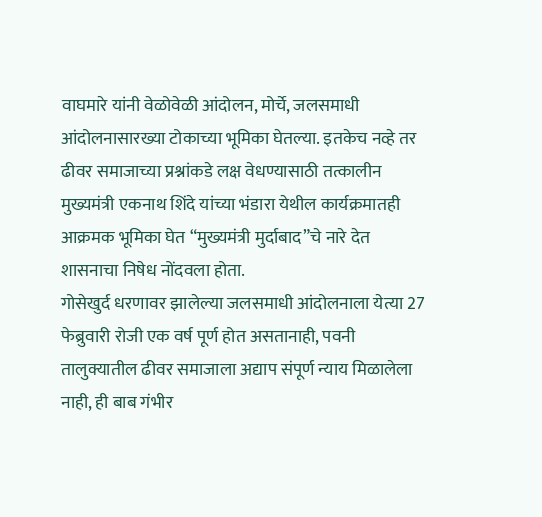वाघमारे यांनी वेळोवेळी आंदोलन, मोर्चे, जलसमाधी आंदोलनासारख्या टोकाच्या भूमिका घेतल्या. इतकेच नव्हे तर ढीवर समाजाच्या प्रश्नांकडे लक्ष वेधण्यासाठी तत्कालीन मुख्यमंत्री एकनाथ शिंदे यांच्या भंडारा येथील कार्यक्रमातही आक्रमक भूमिका घेत “मुख्यमंत्री मुर्दाबाद”चे नारे देत शासनाचा निषेध नोंदवला होता.
गोसेखुर्द धरणावर झालेल्या जलसमाधी आंदोलनाला येत्या 27 फेब्रुवारी रोजी एक वर्ष पूर्ण होत असतानाही, पवनी तालुक्यातील ढीवर समाजाला अद्याप संपूर्ण न्याय मिळालेला नाही, ही बाब गंभीर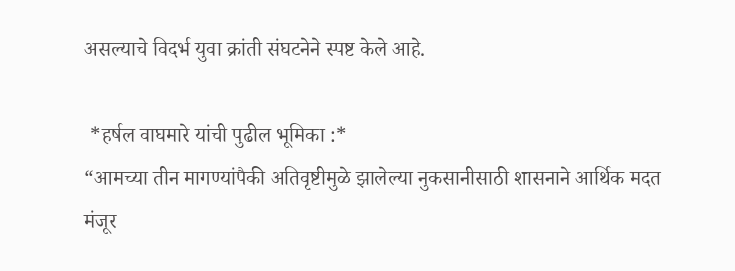असल्याचे विदर्भ युवा क्रांती संघटनेने स्पष्ट केले आहे.

 *हर्षल वाघमारे यांची पुढील भूमिका :*
“आमच्या तीन मागण्यांपैकी अतिवृष्टीमुळे झालेल्या नुकसानीसाठी शासनाने आर्थिक मदत मंजूर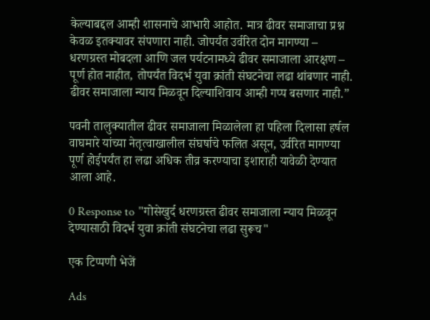केल्याबद्दल आम्ही शासनाचे आभारी आहोत. मात्र ढीवर समाजाचा प्रश्न केवळ इतक्यावर संपणारा नाही. जोपर्यंत उर्वरित दोन मागण्या – धरणग्रस्त मोबदला आणि जल पर्यटनामध्ये ढीवर समाजाला आरक्षण – पूर्ण होत नाहीत, तोपर्यंत विदर्भ युवा क्रांती संघटनेचा लढा थांबणार नाही. ढीवर समाजाला न्याय मिळवून दिल्याशिवाय आम्ही गप्प बसणार नाही.”

पवनी तालुक्यातील ढीवर समाजाला मिळालेला हा पहिला दिलासा हर्षल वाघमारे यांच्या नेतृत्वाखालील संघर्षाचे फलित असून, उर्वरित मागण्या पूर्ण होईपर्यंत हा लढा अधिक तीव्र करण्याचा इशाराही यावेळी देण्यात आला आहे.

0 Response to "गोसेखुर्द धरणग्रस्त ढीवर समाजाला न्याय मिळवून देण्यासाठी विदर्भ युवा क्रांती संघटनेचा लढा सुरूच"

एक टिप्पणी भेजें

Ads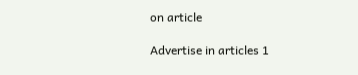on article

Advertise in articles 1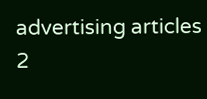advertising articles 2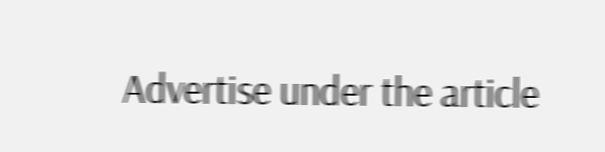Advertise under the article